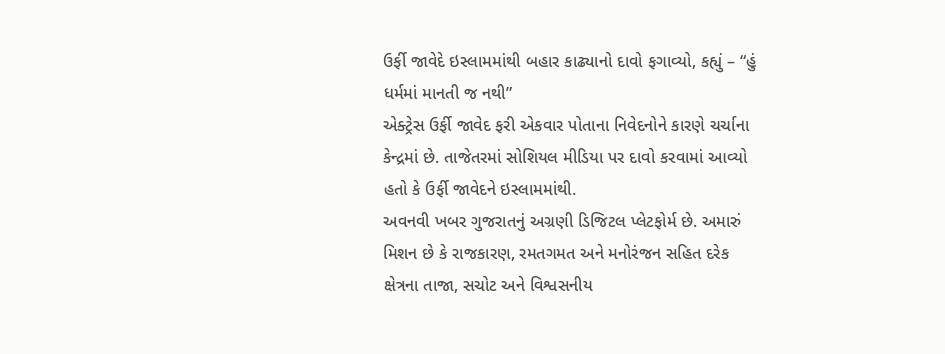ઉર્ફી જાવેદે ઇસ્લામમાંથી બહાર કાઢ્યાનો દાવો ફગાવ્યો, કહ્યું – “હું ધર્મમાં માનતી જ નથી”
એક્ટ્રેસ ઉર્ફી જાવેદ ફરી એકવાર પોતાના નિવેદનોને કારણે ચર્ચાના કેન્દ્રમાં છે. તાજેતરમાં સોશિયલ મીડિયા પર દાવો કરવામાં આવ્યો હતો કે ઉર્ફી જાવેદને ઇસ્લામમાંથી.
અવનવી ખબર ગુજરાતનું અગ્રણી ડિજિટલ પ્લેટફોર્મ છે. અમારું મિશન છે કે રાજકારણ, રમતગમત અને મનોરંજન સહિત દરેક ક્ષેત્રના તાજા, સચોટ અને વિશ્વસનીય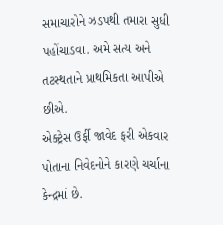સમાચારોને ઝડપથી તમારા સુધી પહોંચાડવા. અમે સત્ય અને તટસ્થતાને પ્રાથમિકતા આપીએ છીએ.
એક્ટ્રેસ ઉર્ફી જાવેદ ફરી એકવાર પોતાના નિવેદનોને કારણે ચર્ચાના કેન્દ્રમાં છે.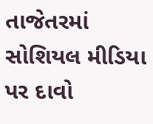તાજેતરમાં સોશિયલ મીડિયા પર દાવો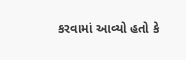કરવામાં આવ્યો હતો કે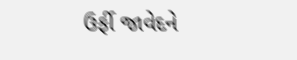ઉર્ફી જાવેદને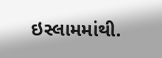ઇસ્લામમાંથી.